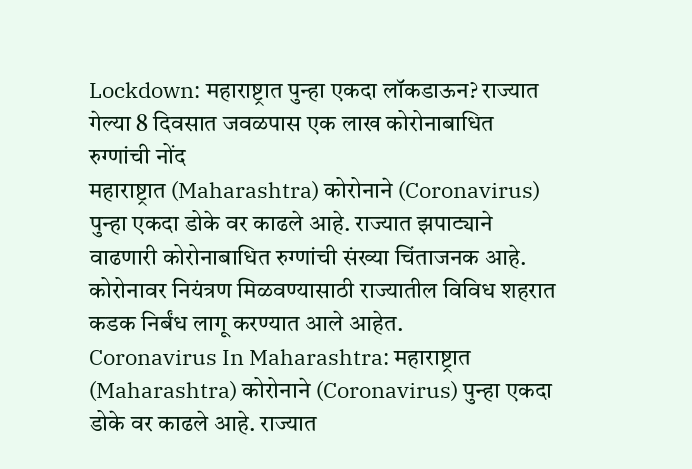Lockdown: महाराष्ट्रात पुन्हा एकदा लॉकडाऊन? राज्यात गेल्या 8 दिवसात जवळपास एक लाख कोरोनाबाधित रुग्णांची नोंद
महाराष्ट्रात (Maharashtra) कोरोनाने (Coronavirus) पुन्हा एकदा डोके वर काढले आहे. राज्यात झपाट्याने वाढणारी कोरोनाबाधित रुग्णांची संख्या चिंताजनक आहे. कोरोनावर नियंत्रण मिळवण्यासाठी राज्यातील विविध शहरात कडक निर्बंध लागू करण्यात आले आहेत.
Coronavirus In Maharashtra: महाराष्ट्रात (Maharashtra) कोरोनाने (Coronavirus) पुन्हा एकदा डोके वर काढले आहे. राज्यात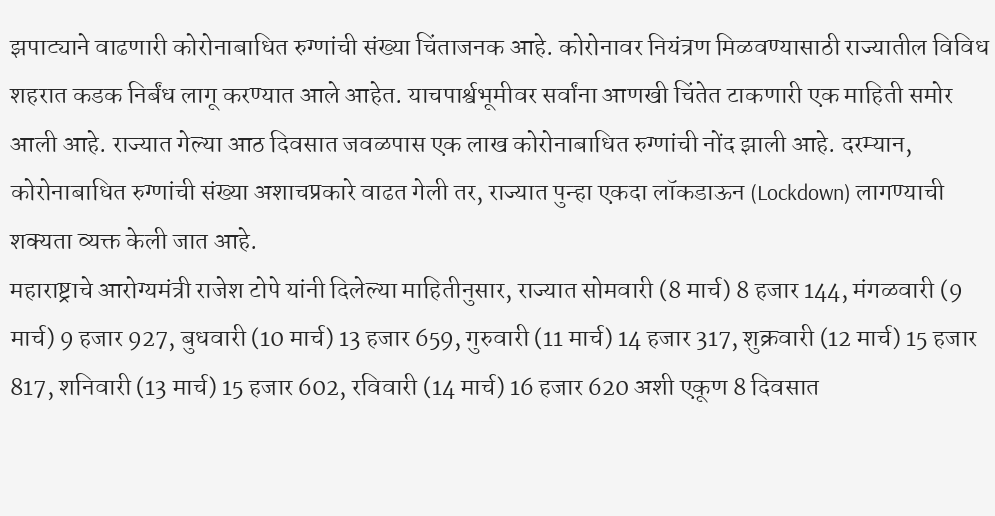झपाट्याने वाढणारी कोरोनाबाधित रुग्णांची संख्या चिंताजनक आहे. कोरोनावर नियंत्रण मिळवण्यासाठी राज्यातील विविध शहरात कडक निर्बंध लागू करण्यात आले आहेत. याचपार्श्वभूमीवर सर्वांना आणखी चिंतेत टाकणारी एक माहिती समोर आली आहे. राज्यात गेल्या आठ दिवसात जवळपास एक लाख कोरोनाबाधित रुग्णांची नोंद झाली आहे. दरम्यान, कोरोनाबाधित रुग्णांची संख्या अशाचप्रकारे वाढत गेली तर, राज्यात पुन्हा एकदा लॉकडाऊन (Lockdown) लागण्याची शक्यता व्यक्त केली जात आहे.
महाराष्ट्राचे आरोग्यमंत्री राजेश टोपे यांनी दिलेल्या माहितीनुसार, राज्यात सोमवारी (8 मार्च) 8 हजार 144, मंगळवारी (9 मार्च) 9 हजार 927, बुधवारी (10 मार्च) 13 हजार 659, गुरुवारी (11 मार्च) 14 हजार 317, शुक्रवारी (12 मार्च) 15 हजार 817, शनिवारी (13 मार्च) 15 हजार 602, रविवारी (14 मार्च) 16 हजार 620 अशी एकूण 8 दिवसात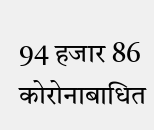94 हजार 86 कोरोनाबाधित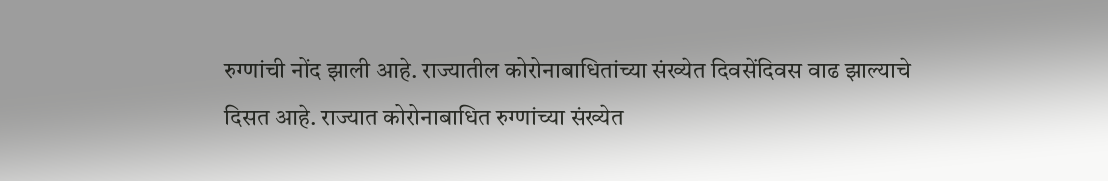रुग्णांची नोंद झाली आहे. राज्यातील कोरोनाबाधितांच्या संख्येत दिवसेंदिवस वाढ झाल्याचे दिसत आहे. राज्यात कोरोनाबाधित रुग्णांच्या संख्येत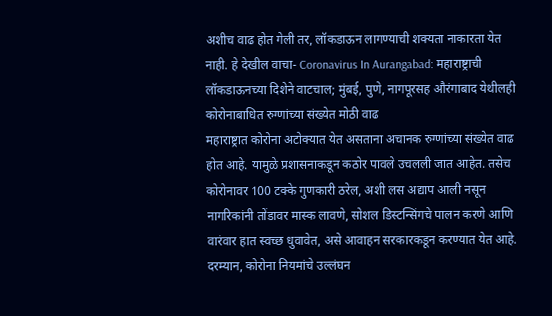अशीच वाढ होत गेली तर, लॉकडाऊन लागण्याची शक्यता नाकारता येत नाही. हे देखील वाचा- Coronavirus In Aurangabad: महाराष्ट्राची लॉकडाऊनच्या दिशेने वाटचाल; मुंबई, पुणे, नागपूरसह औरंगाबाद येथीलही कोरोनाबाधित रुग्णांच्या संख्येत मोठी वाढ
महाराष्ट्रात कोरोना अटोक्यात येत असताना अचानक रुग्णांच्या संख्येत वाढ होत आहे. यामुळे प्रशासनाकडून कठोर पावले उचलली जात आहेत. तसेच कोरोनावर 100 टक्के गुणकारी ठरेल, अशी लस अद्याप आली नसून नागरिकांनी तोंडावर मास्क लावणे, सोशल डिस्टन्सिंगचे पालन करणे आणि वारंवार हात स्वच्छ धुवावेत, असे आवाहन सरकारकडून करण्यात येत आहे. दरम्यान, कोरोना नियमांचे उल्लंघन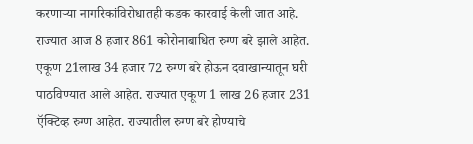करणाऱ्या नागरिकांविरोधातही कडक कारवाई केली जात आहे.
राज्यात आज 8 हजार 861 कोरोनाबाधित रुग्ण बरे झाले आहेत. एकूण 21लाख 34 हजार 72 रुग्ण बरे होऊन दवाखान्यातून घरी पाठविण्यात आले आहेत. राज्यात एकूण 1 लाख 26 हजार 231 ऍक्टिव्ह रुग्ण आहेत. राज्यातील रुग्ण बरे होण्याचे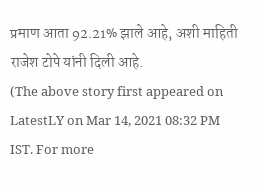प्रमाण आता 92.21% झाले आहे, अशी माहिती राजेश टोपे यांनी दिली आहे.
(The above story first appeared on LatestLY on Mar 14, 2021 08:32 PM IST. For more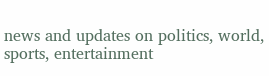news and updates on politics, world, sports, entertainment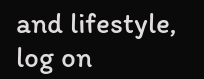and lifestyle, log on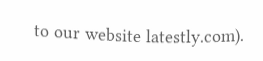to our website latestly.com).